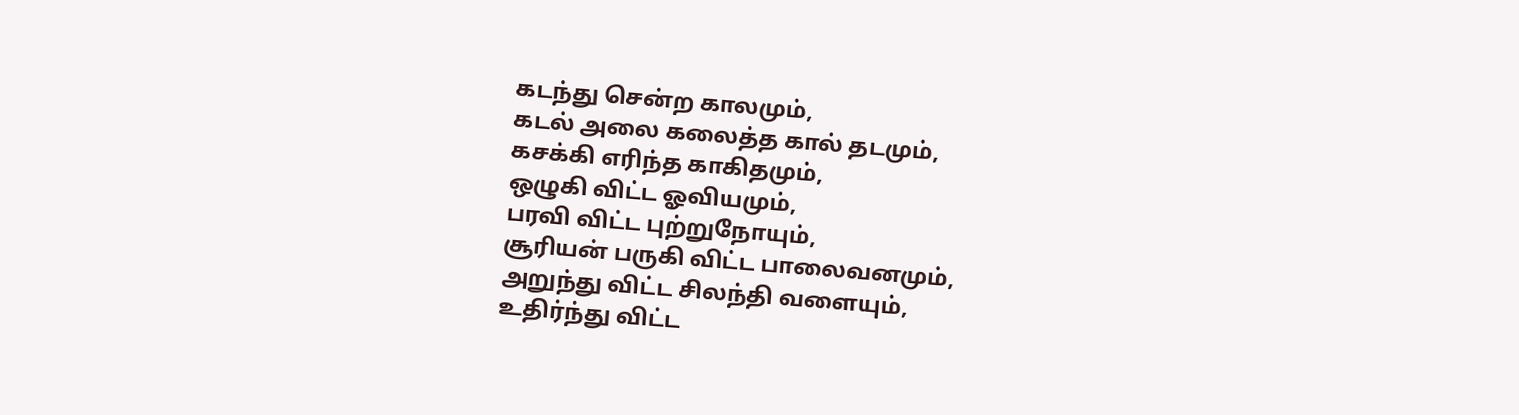கடந்து சென்ற காலமும்,
கடல் அலை கலைத்த கால் தடமும்,
கசக்கி எரிந்த காகிதமும்,
ஒழுகி விட்ட ஓவியமும்,
பரவி விட்ட புற்றுநோயும்,
சூரியன் பருகி விட்ட பாலைவனமும்,
அறுந்து விட்ட சிலந்தி வளையும்,
உதிர்ந்து விட்ட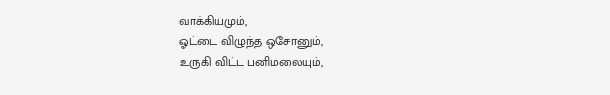வாக்கியமும்,
ஓட்டை விழுந்த ஒசோனும்,
உருகி விட்ட பனிமலையும்,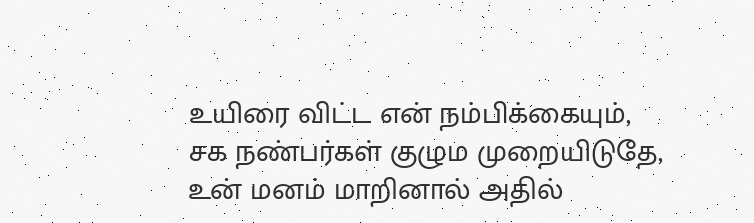உயிரை விட்ட என் நம்பிக்கையும்,
சக நண்பர்கள் குழும முறையிடுதே,
உன் மனம் மாறினால் அதில்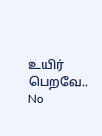உயிர் பெறவே..
No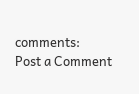comments:
Post a Comment